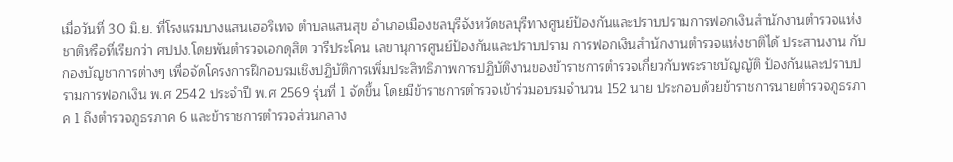เมื่อวันที่ 30 มิ.ย. ที่โรงแรมบางแสนเฮอริเทจ ตำบลแสนสุข อำเภอเมืองชลบุรีจังหวัดชลบุรีทางศูนย์ป้องกันและปราบปรามการฟอกเงินสำนักงานตำรวจแห่งชาติหรือที่เรียกว่า ศปปง.โดยพันตำรวจเอกดุสิต วารีประโคน เลขานุการศูนย์ป้องกันและปราบปราม การฟอกเงินสำนักงานตำรวจแห่งชาติได้ ประสานงาน กับกองบัญชาการต่างๆ เพื่อจัดโครงการฝึกอบรมเชิงปฏิบัติการเพิ่มประสิทธิภาพการปฏิบัติงานของข้าราชการตำรวจเกี่ยวกับพระราชบัญญัติ ป้องกันและปราบปรามการฟอกเงิน พ.ศ 2542 ประจำปี พ.ศ 2569 รุ่นที่ 1 จัดขึ้น โดยมีข้าราชการตำรวจเข้าร่วมอบรมจำนวน 152 นาย ประกอบด้วยข้าราชการนายตำรวจภูธรภาค 1 ถึงตำรวจภูธรภาค 6 และข้าราชการตำรวจส่วนกลาง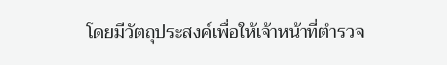โดยมีวัตถุประสงค์เพื่อให้เจ้าหน้าที่ตำรวจ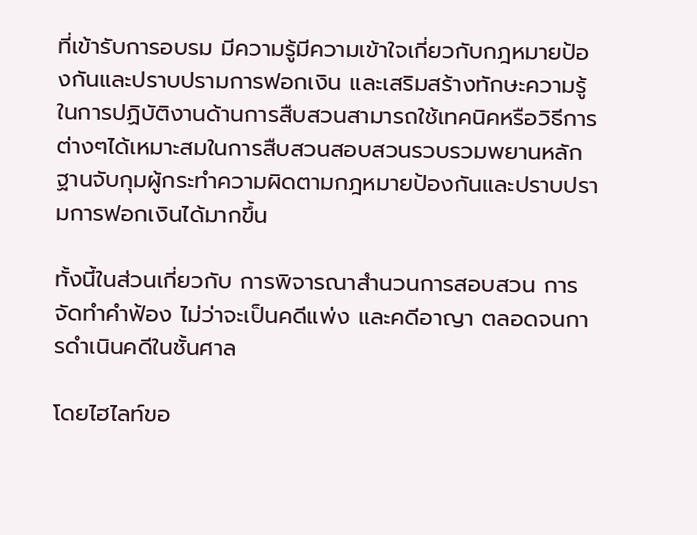ที่เข้ารับการอบรม มีความรู้มีความเข้าใจเกี่ยวกับกฎหมายป้องกันและปราบปรามการฟอกเงิน และเสริมสร้างทักษะความรู้ในการปฏิบัติงานด้านการสืบสวนสามารถใช้เทคนิคหรือวิธีการต่างๆได้เหมาะสมในการสืบสวนสอบสวนรวบรวมพยานหลักฐานจับกุมผู้กระทำความผิดตามกฎหมายป้องกันและปราบปรามการฟอกเงินได้มากขึ้น

ทั้งนี้ในส่วนเกี่ยวกับ การพิจารณาสำนวนการสอบสวน การจัดทำคำฟ้อง ไม่ว่าจะเป็นคดีแพ่ง และคดีอาญา ตลอดจนการดำเนินคดีในชั้นศาล

โดยไฮไลท์ขอ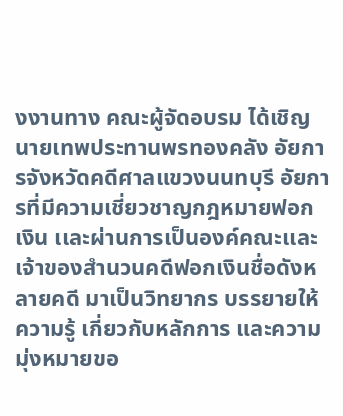งงานทาง คณะผู้จัดอบรม ได้เชิญ นายเทพประทานพรทองคลัง อัยการจังหวัดคดีศาลแขวงนนทบุรี อัยการที่มีความเชี่ยวชาญกฎหมายฟอกเงิน เเละผ่านการเป็นองค์คณะเเละเจ้าของสำนวนคดีฟอกเงินชื่อดังหลายคดี มาเป็นวิทยากร บรรยายให้ความรู้ เกี่ยวกับหลักการ และความมุ่งหมายขอ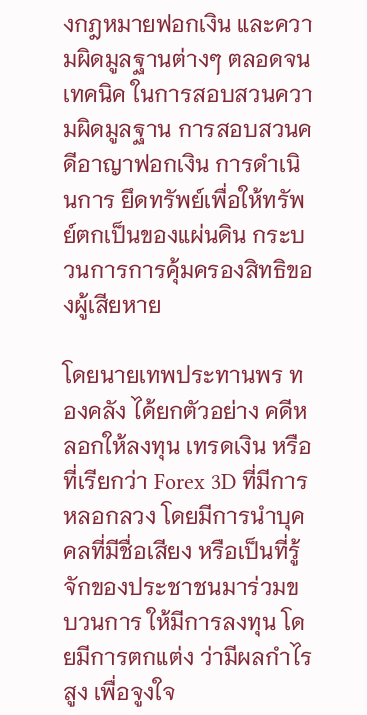งกฎหมายฟอกเงิน และความผิดมูลฐานต่างๆ ตลอดจน เทคนิค ในการสอบสวนความผิดมูลฐาน การสอบสวนคดีอาญาฟอกเงิน การดำเนินการ ยึดทรัพย์เพื่อให้ทรัพย์ตกเป็นของแผ่นดิน กระบวนการการคุ้มครองสิทธิของผู้เสียหาย

โดยนายเทพประทานพร ทองคลัง ได้ยกตัวอย่าง คดีหลอกให้ลงทุน เทรดเงิน หรือที่เรียกว่า Forex 3D ที่มีการหลอกลวง โดยมีการนำบุคคลที่มีชื่อเสียง หรือเป็นที่รู้จักของประชาชนมาร่วมขบวนการ ให้มีการลงทุน โดยมีการตกแต่ง ว่ามีผลกำไรสูง เพื่อจูงใจ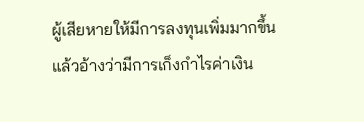ผู้เสียหายให้มีการลงทุนเพิ่มมากขึ้น แล้วอ้างว่ามีการเก็งกำไรค่าเงิน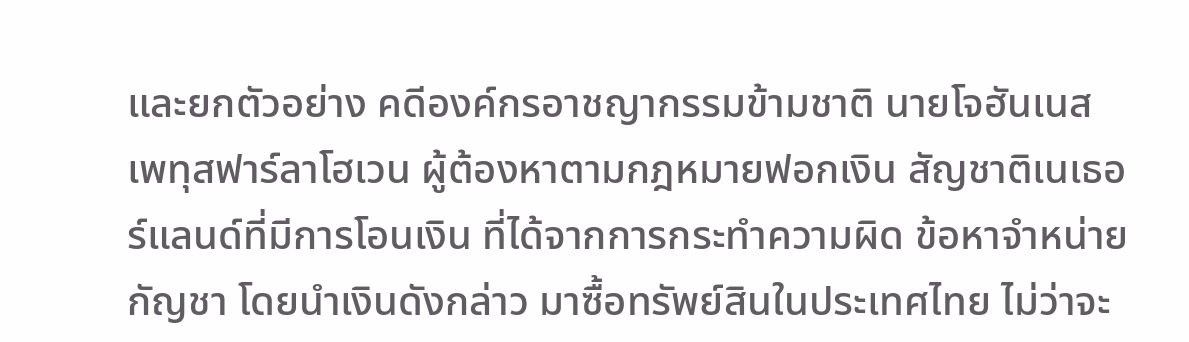และยกตัวอย่าง คดีองค์กรอาชญากรรมข้ามชาติ นายโจฮันเนส เพทุสฟาร์ลาโฮเวน ผู้ต้องหาตามกฎหมายฟอกเงิน สัญชาติเนเธอร์แลนด์ที่มีการโอนเงิน ที่ได้จากการกระทำความผิด ข้อหาจำหน่ายกัญชา โดยนำเงินดังกล่าว มาซื้อทรัพย์สินในประเทศไทย ไม่ว่าจะ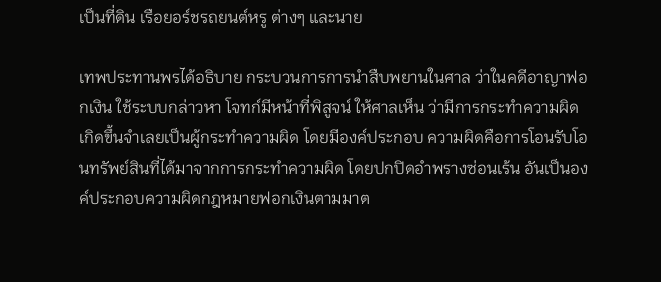เป็นที่ดิน เรือยอร์ชรถยนต์หรู ต่างๆ และนาย

เทพประทานพรได้อธิบาย กระบวนการการนำสืบพยานในศาล ว่าในคดีอาญาฟอกเงิน ใช้ระบบกล่าวหา โจทก์มีหน้าที่พิสูจน์ ให้ศาลเห็น ว่ามีการกระทำความผิดเกิดขึ้นจำเลยเป็นผู้กระทำความผิด โดยมีองค์ประกอบ ความผิดคือการโอนรับโอนทรัพย์สินที่ได้มาจากการกระทำความผิด โดยปกปิดอำพรางซ่อนเร้น อันเป็นองค์ประกอบความผิดกฎหมายฟอกเงินตามมาต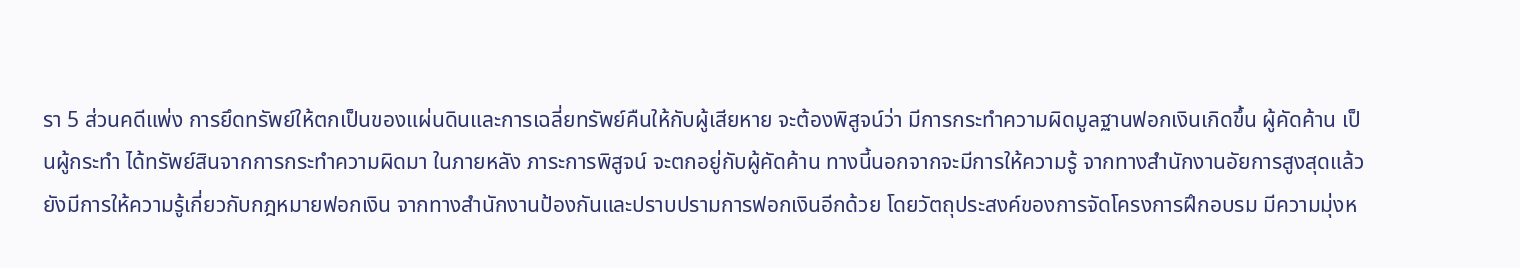รา 5 ส่วนคดีแพ่ง การยึดทรัพย์ให้ตกเป็นของแผ่นดินและการเฉลี่ยทรัพย์คืนให้กับผู้เสียหาย จะต้องพิสูจน์ว่า มีการกระทำความผิดมูลฐานฟอกเงินเกิดขึ้น ผู้คัดค้าน เป็นผู้กระทำ ได้ทรัพย์สินจากการกระทำความผิดมา ในภายหลัง ภาระการพิสูจน์ จะตกอยู่กับผู้คัดค้าน ทางนี้นอกจากจะมีการให้ความรู้ จากทางสำนักงานอัยการสูงสุดแล้ว ยังมีการให้ความรู้เกี่ยวกับกฎหมายฟอกเงิน จากทางสำนักงานป้องกันและปราบปรามการฟอกเงินอีกด้วย โดยวัตถุประสงค์ของการจัดโครงการฝึกอบรม มีความมุ่งห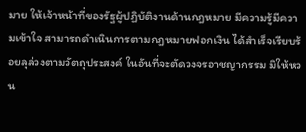มาย ให้เจ้าหน้าที่ของรัฐผู้ปฏิบัติงานด้านกฎหมาย มีความรู้มีความเข้าใจ สามารถดำเนินการตามกฎหมายฟอกเงิน ได้สำเร็จเรียบร้อยลุล่วงตามวัตถุประสงค์ ในอันที่จะตัดวงจรอาชญากรรม มิให้หวน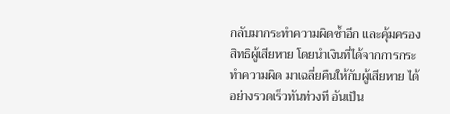กลับมากระทำความผิดซ้ำอีก และคุ้มครองสิทธิผู้เสียหาย โดยนำเงินที่ได้จากการกระทำความผิด มาเฉลี่ยคืนให้กับผู้เสียหาย ได้อย่างรวดเร็วทันท่วงที อันเป็น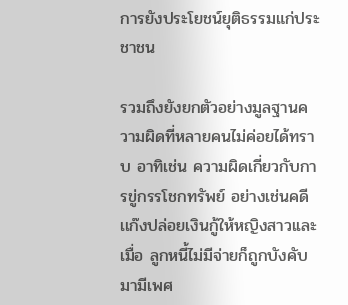การยังประโยชน์ยุติธรรมแก่ประชาชน

รวมถึงยังยกตัวอย่างมูลฐานความผิดที่หลายคนไม่ค่อยได้ทราบ อาทิเช่น ความผิดเกี่ยวกับการขู่กรรโชกทรัพย์ อย่างเช่นคดี เเก๊งปล่อยเงินกู้ให้หญิงสาวเเละเมื่อ ลูกหนี้ไม่มีจ่ายก็ถูกบังคับมามีเพศ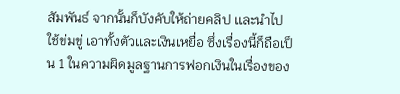สัมพันธ์ จากนั้นก็บังคับให้ถ่ายคลิป เเละนำไปใช้ข่มขู่ เอาทั้งตัวเเละเงินเหยื่อ ซึ่งเรื่องนี้ก็ถือเป็น 1 ในความผิดมูลฐานการฟอกเงินในเรื่องของ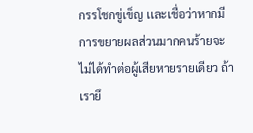กรรโชกขู่เข็ญ เเละเชื่อว่าหากมีการขยายผลส่วนมากคนร้ายจะไม่ได้ทำต่อผู้เสียหายรายเดียว ถ้าเรายึ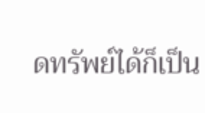ดทรัพย์ได้ก็เป็น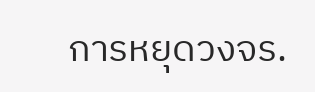การหยุดวงจร.